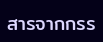สารจากกรร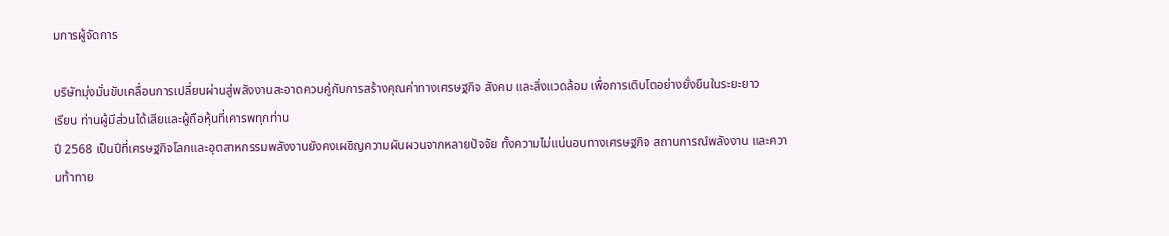มการผู้จัดการ

บริษัทมุ่งมั่นขับเคลื่อนการเปลี่ยนผ่านสู่พลังงานสะอาดควบคู่กับการสร้างคุณค่าทางเศรษฐกิจ สังคม และสิ่งแวดล้อม เพื่อการเติบโตอย่างยั่งยืนในระยะยาว
เรียน ท่านผู้มีส่วนได้เสียและผู้ถือหุ้นที่เคารพทุกท่าน
ปี 2568 เป็นปีที่เศรษฐกิจโลกและอุตสาหกรรมพลังงานยังคงเผชิญความผันผวนจากหลายปัจจัย ทั้งความไม่แน่นอนทางเศรษฐกิจ สถานการณ์พลังงาน และความท้าทาย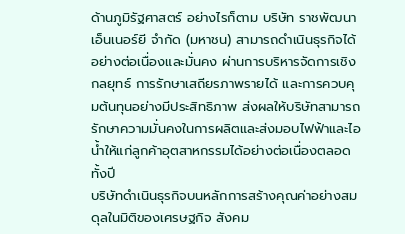ด้านภูมิรัฐศาสตร์ อย่างไรก็ตาม บริษัท ราชพัฒนา เอ็นเนอร์ยี จำกัด (มหาชน) สามารถดำเนินธุรกิจได้อย่างต่อเนื่องและมั่นคง ผ่านการบริหารจัดการเชิงกลยุทธ์ การรักษาเสถียรภาพรายได้ และการควบคุมต้นทุนอย่างมีประสิทธิภาพ ส่งผลให้บริษัทสามารถรักษาความมั่นคงในการผลิตและส่งมอบไฟฟ้าและไอน้ำให้แก่ลูกค้าอุตสาหกรรมได้อย่างต่อเนื่องตลอดทั้งปี
บริษัทดำเนินธุรกิจบนหลักการสร้างคุณค่าอย่างสมดุลในมิติของเศรษฐกิจ สังคม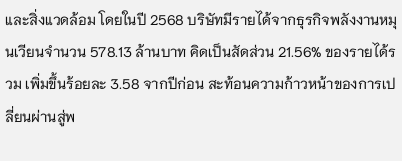และสิ่งแวดล้อม โดยในปี 2568 บริษัทมีรายได้จากธุรกิจพลังงานหมุนเวียนจำนวน 578.13 ล้านบาท คิดเป็นสัดส่วน 21.56% ของรายได้รวม เพิ่มขึ้นร้อยละ 3.58 จากปีก่อน สะท้อนความก้าวหน้าของการเปลี่ยนผ่านสู่พ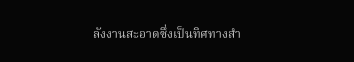ลังงานสะอาดซึ่งเป็นทิศทางสำ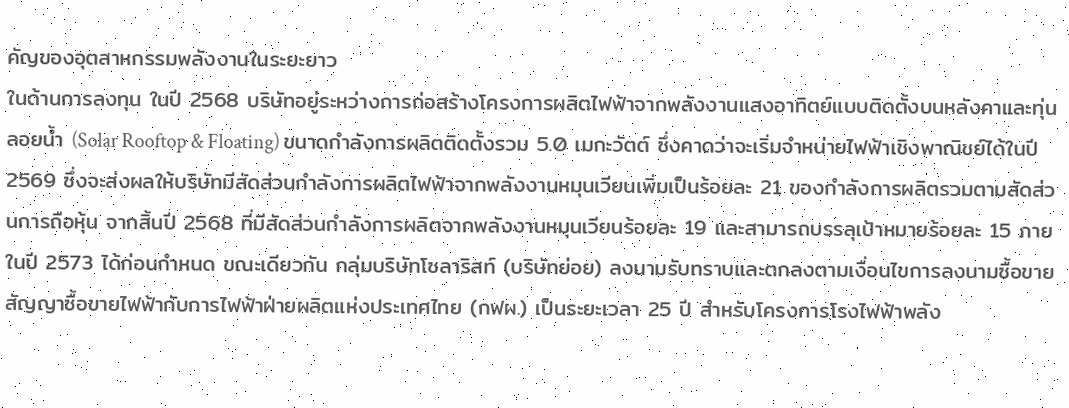คัญของอุตสาหกรรมพลังงานในระยะยาว
ในด้านการลงทุน ในปี 2568 บริษัทอยู่ระหว่างการก่อสร้างโครงการผลิตไฟฟ้าจากพลังงานแสงอาทิตย์แบบติดตั้งบนหลังคาและทุ่นลอยน้ำ (Solar Rooftop & Floating) ขนาดกำลังการผลิตติดตั้งรวม 5.0 เมกะวัตต์ ซึ่งคาดว่าจะเริ่มจำหน่ายไฟฟ้าเชิงพาณิชย์ได้ในปี 2569 ซึ่งจะส่งผลให้บริษัทมีสัดส่วนกำลังการผลิตไฟฟ้าจากพลังงานหมุนเวียนเพิ่มเป็นร้อยละ 21 ของกำลังการผลิตรวมตามสัดส่วนการถือหุ้น จากสิ้นปี 2568 ที่มีสัดส่วนกำลังการผลิตจากพลังงานหมุนเวียนร้อยละ 19 และสามารถบรรลุเป้าหมายร้อยละ 15 ภายในปี 2573 ได้ก่อนกำหนด ขณะเดียวกัน กลุ่มบริษัทโซลาริสท์ (บริษัทย่อย) ลงนามรับทราบและตกลงตามเงื่อนไขการลงนามซื้อขายสัญญาซื้อขายไฟฟ้ากับการไฟฟ้าฝ่ายผลิตแห่งประเทศไทย (กฟผ.) เป็นระยะเวลา 25 ปี สำหรับโครงการโรงไฟฟ้าพลัง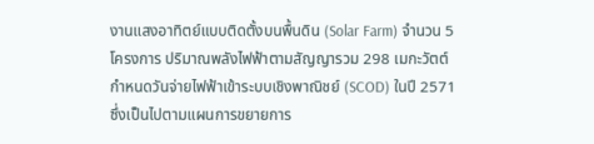งานแสงอาทิตย์แบบติดตั้งบนพื้นดิน (Solar Farm) จำนวน 5 โครงการ ปริมาณพลังไฟฟ้าตามสัญญารวม 298 เมกะวัตต์ กำหนดวันจ่ายไฟฟ้าเข้าระบบเชิงพาณิชย์ (SCOD) ในปี 2571 ซึ่งเป็นไปตามแผนการขยายการ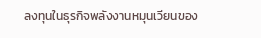ลงทุนในธุรกิจพลังงานหมุนเวียนของ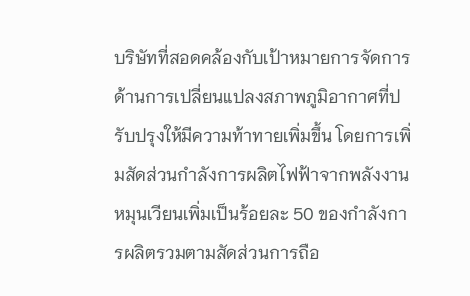บริษัทที่สอดคล้องกับเป้าหมายการจัดการด้านการเปลี่ยนแปลงสภาพภูมิอากาศที่ปรับปรุงให้มีความท้าทายเพิ่มขึ้น โดยการเพิ่มสัดส่วนกำลังการผลิตไฟฟ้าจากพลังงานหมุนเวียนเพิ่มเป็นร้อยละ 50 ของกำลังการผลิตรวมตามสัดส่วนการถือ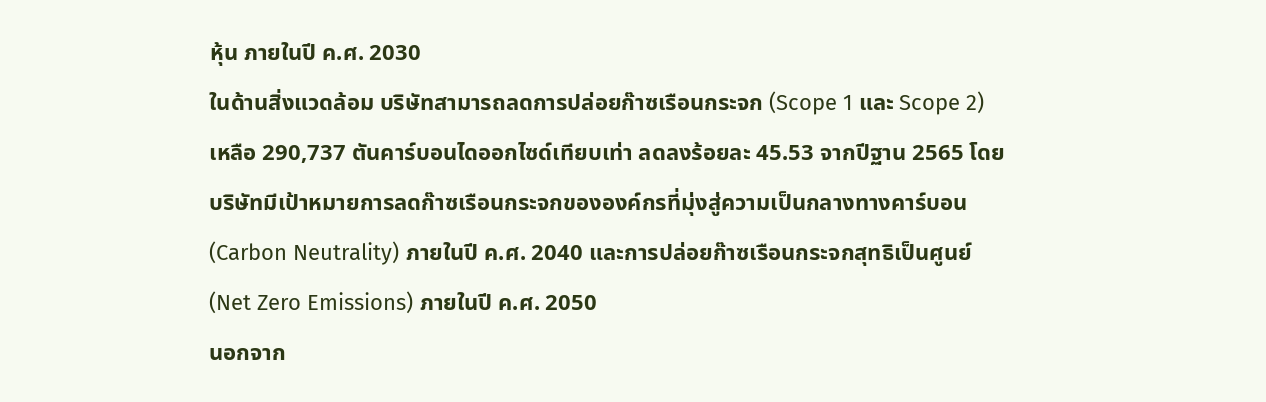หุ้น ภายในปี ค.ศ. 2030
ในด้านสิ่งแวดล้อม บริษัทสามารถลดการปล่อยก๊าซเรือนกระจก (Scope 1 และ Scope 2) เหลือ 290,737 ตันคาร์บอนไดออกไซด์เทียบเท่า ลดลงร้อยละ 45.53 จากปีฐาน 2565 โดยบริษัทมีเป้าหมายการลดก๊าซเรือนกระจกขององค์กรที่มุ่งสู่ความเป็นกลางทางคาร์บอน (Carbon Neutrality) ภายในปี ค.ศ. 2040 และการปล่อยก๊าซเรือนกระจกสุทธิเป็นศูนย์ (Net Zero Emissions) ภายในปี ค.ศ. 2050
นอกจาก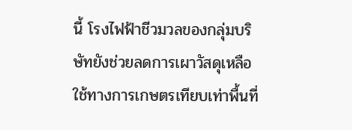นี้ โรงไฟฟ้าชีวมวลของกลุ่มบริษัทยังช่วยลดการเผาวัสดุเหลือใช้ทางการเกษตรเทียบเท่าพื้นที่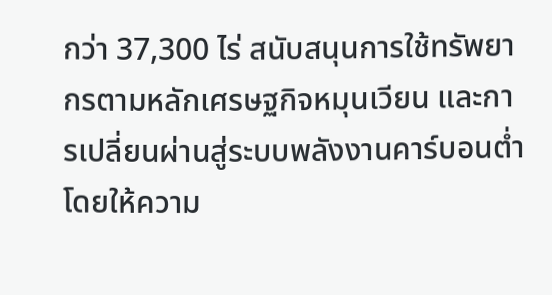กว่า 37,300 ไร่ สนับสนุนการใช้ทรัพยากรตามหลักเศรษฐกิจหมุนเวียน และการเปลี่ยนผ่านสู่ระบบพลังงานคาร์บอนต่ำ โดยให้ความ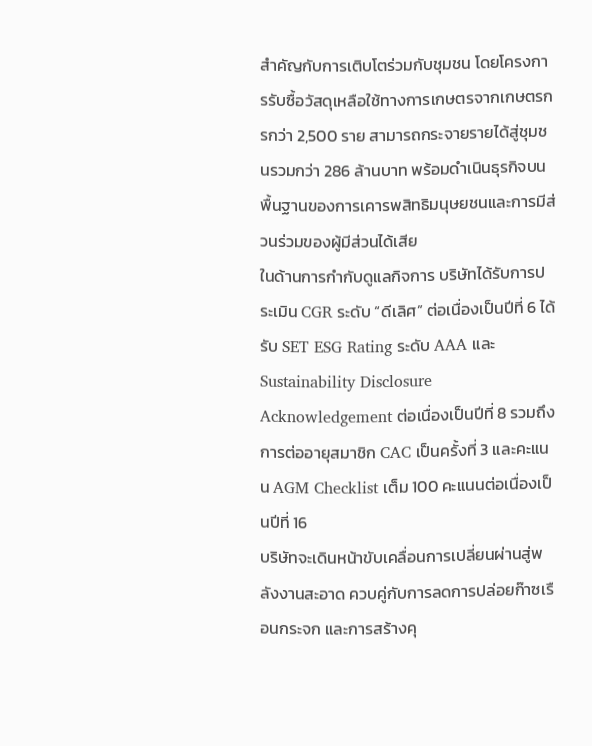สำคัญกับการเติบโตร่วมกับชุมชน โดยโครงการรับซื้อวัสดุเหลือใช้ทางการเกษตรจากเกษตรกรกว่า 2,500 ราย สามารถกระจายรายได้สู่ชุมชนรวมกว่า 286 ล้านบาท พร้อมดำเนินธุรกิจบนพื้นฐานของการเคารพสิทธิมนุษยชนและการมีส่วนร่วมของผู้มีส่วนได้เสีย
ในด้านการกำกับดูแลกิจการ บริษัทได้รับการประเมิน CGR ระดับ “ดีเลิศ” ต่อเนื่องเป็นปีที่ 6 ได้รับ SET ESG Rating ระดับ AAA และ Sustainability Disclosure Acknowledgement ต่อเนื่องเป็นปีที่ 8 รวมถึงการต่ออายุสมาชิก CAC เป็นครั้งที่ 3 และคะแนน AGM Checklist เต็ม 100 คะแนนต่อเนื่องเป็นปีที่ 16
บริษัทจะเดินหน้าขับเคลื่อนการเปลี่ยนผ่านสู่พลังงานสะอาด ควบคู่กับการลดการปล่อยก๊าซเรือนกระจก และการสร้างคุ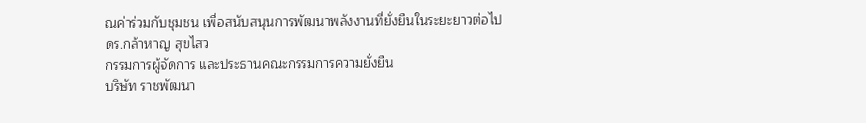ณค่าร่วมกับชุมชน เพื่อสนับสนุนการพัฒนาพลังงานที่ยั่งยืนในระยะยาวต่อไป
ดร.กล้าหาญ สุขไสว
กรรมการผู้จัดการ และประธานคณะกรรมการความยั่งยืน
บริษัท ราชพัฒนา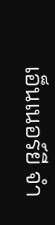เอ็นเนอร์ยี จำ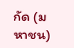กัด (มหาชน)